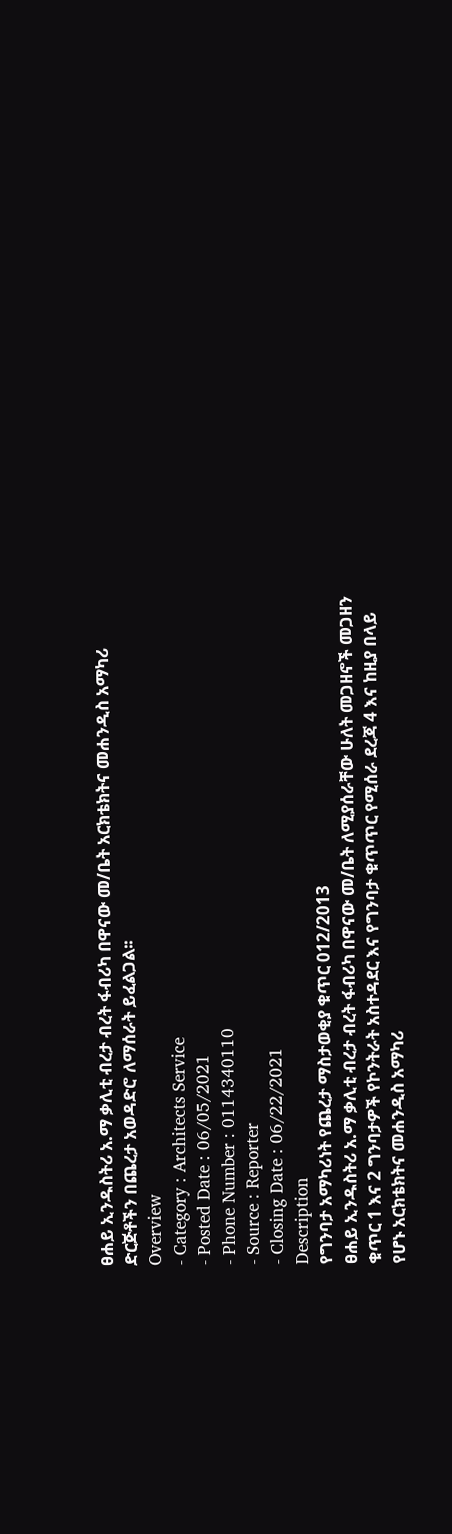ፀሐይ ኢንዱስትሪ አ.ማ ቃሊቲ ብረታ ብረት ፋብሪካ በዋናው መ/ቤት አርክቴክትና መሐንዲስ አማካሪ ድርጅቶችን በጨረታ አወዳድሮ ለማሰራት ይፈልጋል፡፡
Overview
- Category : Architects Service
- Posted Date : 06/05/2021
- Phone Number : 0114340110
- Source : Reporter
- Closing Date : 06/22/2021
Description
የግንባታ አማካሪነት የጨረታ ማስታወቂያ ቁጥር 012/2013
ፀሐይ ኢንዱስትሪ አ.ማ ቃሊቲ ብረታ ብረት ፋብሪካ በዋናው መ/ቤት ለሚያሰራቸው ሁለት መጋዘኖች መጋዘን ቁጥር 1 እና 2 ግንባታዎች የኮንትራት አስተዳደር እና የግንባታ ቁጥጥር የሚሰራ ደረጃ 4 እና ከዚያ በላይ የሆኑ አርክቴክትና መሐንዲስ አማካሪ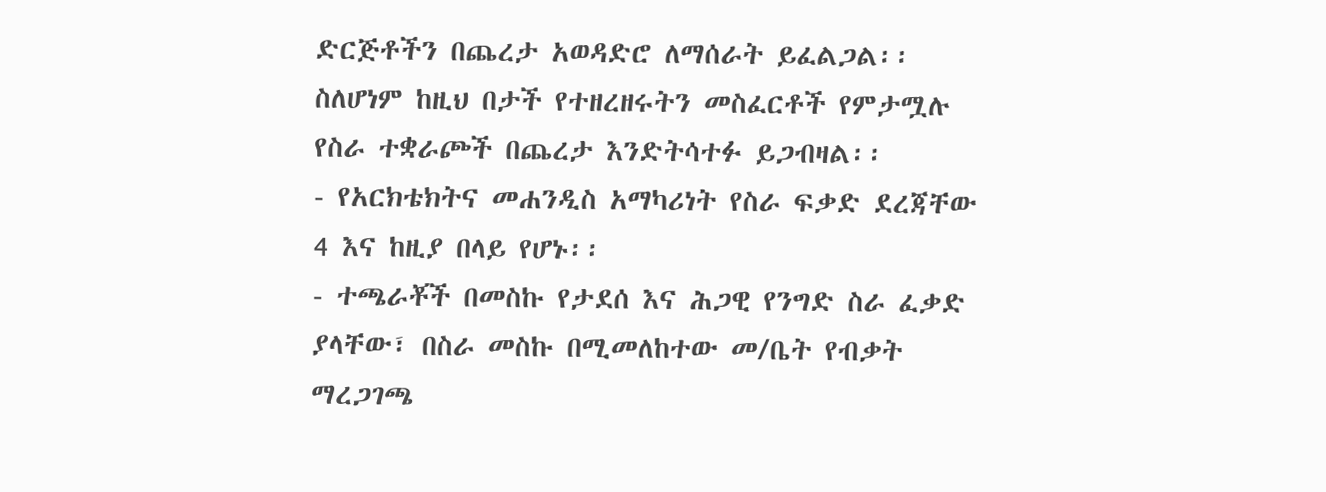ድርጅቶችን በጨረታ አወዳድሮ ለማሰራት ይፈልጋል፡፡ ስለሆነም ከዚህ በታች የተዘረዘሩትን መስፈርቶች የምታሟሉ የስራ ተቋራጮች በጨረታ እንድትሳተፉ ይጋብዛል፡፡
- የአርክቴክትና መሐንዲስ አማካሪነት የስራ ፍቃድ ደረጃቸው 4 እና ከዚያ በላይ የሆኑ፡፡
- ተጫራቾች በመስኩ የታደሰ እና ሕጋዊ የንግድ ስራ ፈቃድ ያላቸው፣ በስራ መስኩ በሚመለከተው መ/ቤት የብቃት ማረጋገጫ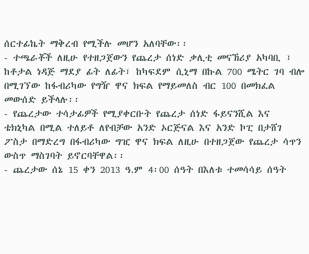ሰርተፊኬት ማቅረብ የሚችሉ መሆን አለባቸው፡፡
- ተጫራቾች ለዚሁ የተዘጋጀውን የጨረታ ሰነድ ቃሊቲ መናኸሪያ አካባቢ ፣ ከቶታል ነዳጅ ማደያ ፊት ለፊት፣ ከካፍደም ሲኒማ በኩል 700 ሜትር ገባ ብሎ በሚገኘው ከፋብሪካው የግዥ ዋና ክፍል የማይመለስ ብር 100 በመክፈል መውሰድ ይችላሉ፡፡
- የጨረታው ተሳታፊዎች የሚያቀርቡት የጨረታ ሰነድ ፋይናንሺል እና ቴክኒካል በሚል ተለይቶ ለየብቻው አንድ ኦርጅናል እና አንድ ኮፒ በታሸገ ፖስታ በማድረግ በፋብሪካው ግዢ ዋና ክፍል ለዚሁ በተዘጋጀው የጨረታ ሳጥን ውስጥ ማስገባት ይኖርባቸዋል፡፡
- ጨረታው ሰኔ 15 ቀን 2013 ዓ.ም 4፡00 ሰዓት በእለቱ ተመሳሳይ ሰዓት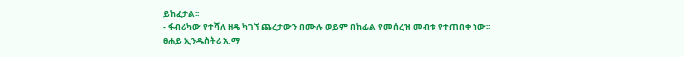ይከፈታል፡፡
- ፋብሪካው የተሻለ ዘዴ ካገኘ ጨረታውን በሙሉ ወይም በከፊል የመሰረዝ መብቱ የተጠበቀ ነው፡፡
ፀሐይ ኢንዱስትሪ አ.ማ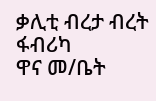ቃሊቲ ብረታ ብረት ፋብሪካ
ዋና መ/ቤት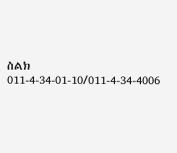ስልክ 011-4-34-01-10/011-4-34-4006